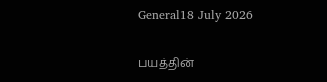General18 July 2026

பயத்தின்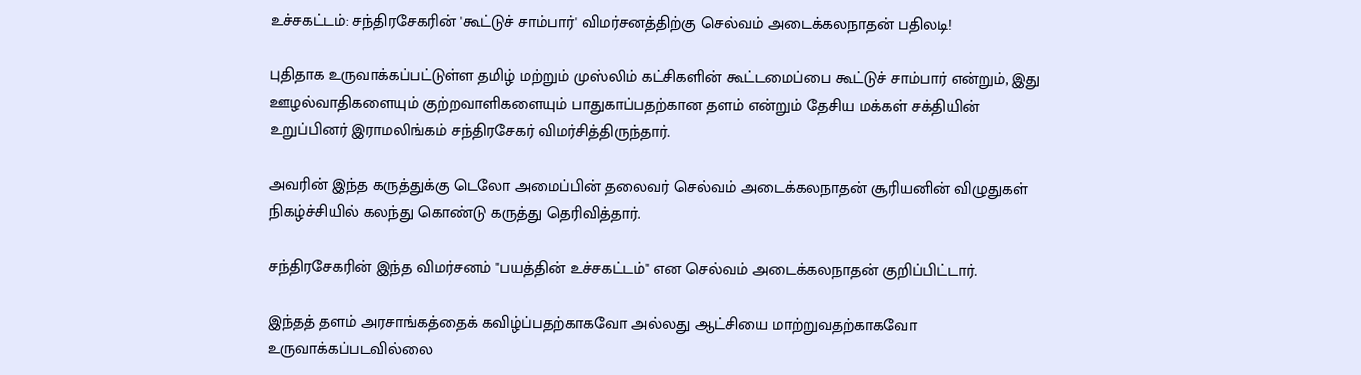உச்சகட்டம்: சந்திரசேகரின் 'கூட்டுச் சாம்பார்' விமர்சனத்திற்கு செல்வம் அடைக்கலநாதன் பதிலடி!

புதிதாக உருவாக்கப்பட்டுள்ள தமிழ் மற்றும் முஸ்லிம் கட்சிகளின் கூட்டமைப்பை கூட்டுச் சாம்பார் என்றும், இது ஊழல்வாதிகளையும் குற்றவாளிகளையும் பாதுகாப்பதற்கான தளம் என்றும் தேசிய மக்கள் சக்தியின் உறுப்பினர் இராமலிங்கம் சந்திரசேகர் விமர்சித்திருந்தார்.

அவரின் இந்த கருத்துக்கு டெலோ அமைப்பின் தலைவர் செல்வம் அடைக்கலநாதன் சூரியனின் விழுதுகள் நிகழ்ச்சியில் கலந்து கொண்டு கருத்து தெரிவித்தார்.

சந்திரசேகரின் இந்த விமர்சனம் "பயத்தின் உச்சகட்டம்" என செல்வம் அடைக்கலநாதன் குறிப்பிட்டார்.

இந்தத் தளம் அரசாங்கத்தைக் கவிழ்ப்பதற்காகவோ அல்லது ஆட்சியை மாற்றுவதற்காகவோ உருவாக்கப்படவில்லை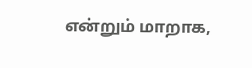என்றும் மாறாக,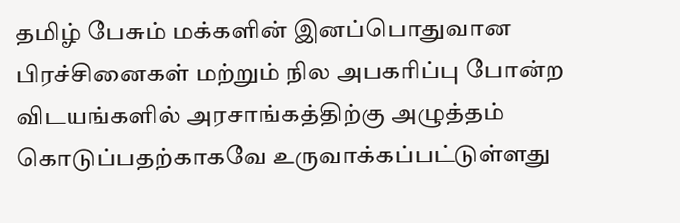தமிழ் பேசும் மக்களின் இனப்பொதுவான பிரச்சினைகள் மற்றும் நில அபகரிப்பு போன்ற விடயங்களில் அரசாங்கத்திற்கு அழுத்தம் கொடுப்பதற்காகவே உருவாக்கப்பட்டுள்ளது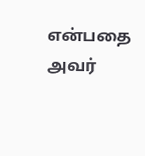என்பதை அவர்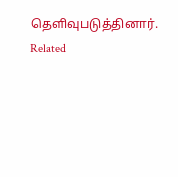தெளிவுபடுத்தினார்.
Related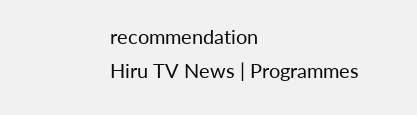recommendation
Hiru TV News | Programmes